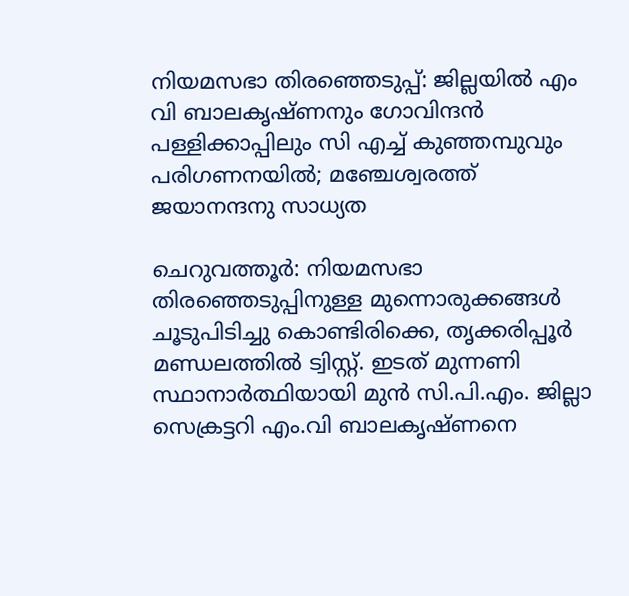നിയമസഭാ തിരഞ്ഞെടുപ്പ്: ജില്ലയില്‍ എം വി ബാലകൃഷ്ണനും ഗോവിന്ദന്‍ പള്ളിക്കാപ്പിലും സി എച്ച് കുഞ്ഞമ്പുവും പരിഗണനയില്‍; മഞ്ചേശ്വരത്ത് ജയാനന്ദനു സാധ്യത

ചെറുവത്തൂര്‍: നിയമസഭാ തിരഞ്ഞെടുപ്പിനുള്ള മുന്നൊരുക്കങ്ങള്‍ ചൂടുപിടിച്ചു കൊണ്ടിരിക്കെ, തൃക്കരിപ്പൂര്‍ മണ്ഡലത്തില്‍ ട്വിസ്റ്റ്. ഇടത് മുന്നണി സ്ഥാനാര്‍ത്ഥിയായി മുന്‍ സി.പി.എം. ജില്ലാ സെക്രട്ടറി എം.വി ബാലകൃഷ്ണനെ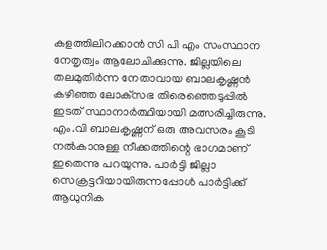കളത്തിലിറക്കാന്‍ സി പി എം സംസ്ഥാന നേതൃത്വം ആലോചിക്കുന്നു. ജില്ലയിലെ തലമുതിര്‍ന്ന നേതാവായ ബാലകൃഷ്ണന്‍ കഴിഞ്ഞ ലോക്‌സഭ തിരെഞ്ഞെടുപ്പില്‍ ഇടത് സ്ഥാനാര്‍ത്ഥിയായി മത്സരിച്ചിരുന്നു. എം.വി ബാലകൃഷ്ണന് ഒരു അവസരം കൂടി നല്‍കാനുള്ള നീക്കത്തിന്റെ ഭാഗമാണ് ഇതെന്നു പറയുന്നു. പാര്‍ട്ടി ജില്ലാ സെക്രട്ടറിയായിരുന്നപ്പോള്‍ പാര്‍ട്ടിക്ക് ആധുനിക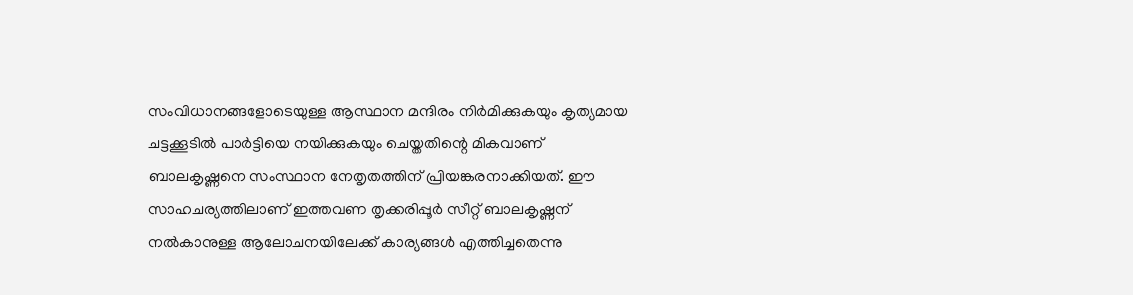സംവിധാനങ്ങളോടെയുള്ള ആസ്ഥാന മന്ദിരം നിര്‍മിക്കുകയും കൃത്യമായ ചട്ടക്കൂടില്‍ പാര്‍ട്ടിയെ നയിക്കുകയും ചെയ്തതിന്റെ മികവാണ് ബാലകൃഷ്ണനെ സംസ്ഥാന നേതൃതത്തിന് പ്രിയങ്കരനാക്കിയത്. ഈ സാഹചര്യത്തിലാണ് ഇത്തവണ തൃക്കരിപ്പൂര്‍ സീറ്റ് ബാലകൃഷ്ണന് നല്‍കാനുള്ള ആലോചനയിലേക്ക് കാര്യങ്ങള്‍ എത്തിച്ചതെന്നു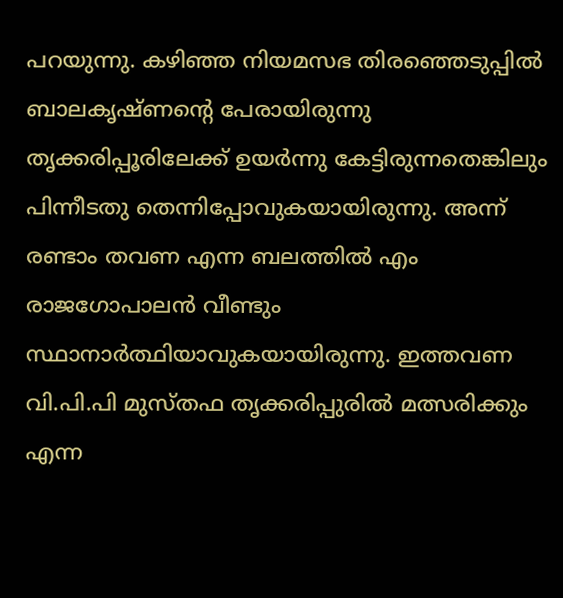പറയുന്നു. കഴിഞ്ഞ നിയമസഭ തിരഞ്ഞെടുപ്പില്‍ ബാലകൃഷ്ണന്റെ പേരായിരുന്നു തൃക്കരിപ്പൂരിലേക്ക് ഉയര്‍ന്നു കേട്ടിരുന്നതെങ്കിലും പിന്നീടതു തെന്നിപ്പോവുകയായിരുന്നു. അന്ന് രണ്ടാം തവണ എന്ന ബലത്തില്‍ എം രാജഗോപാലന്‍ വീണ്ടും സ്ഥാനാര്‍ത്ഥിയാവുകയായിരുന്നു. ഇത്തവണ വി.പി.പി മുസ്തഫ തൃക്കരിപ്പുരില്‍ മത്സരിക്കും എന്ന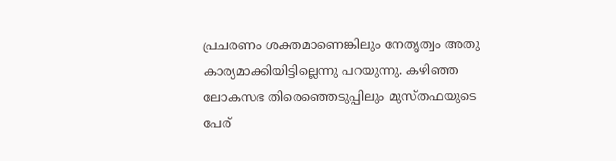പ്രചരണം ശക്തമാണെങ്കിലും നേതൃത്വം അതു കാര്യമാക്കിയിട്ടില്ലെന്നു പറയുന്നു. കഴിഞ്ഞ ലോകസഭ തിരെഞ്ഞെടുപ്പിലും മുസ്തഫയുടെ പേര്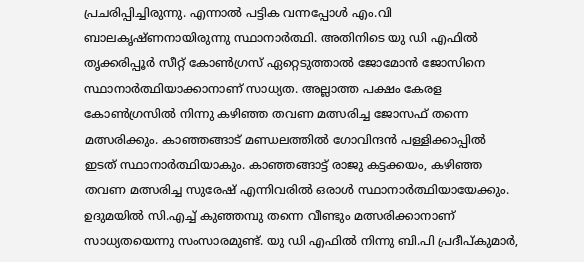പ്രചരിപ്പിച്ചിരുന്നു. എന്നാല്‍ പട്ടിക വന്നപ്പോള്‍ എം.വി ബാലകൃഷ്ണനായിരുന്നു സ്ഥാനാര്‍ത്ഥി. അതിനിടെ യു ഡി എഫില്‍ തൃക്കരിപ്പൂര്‍ സീറ്റ് കോണ്‍ഗ്രസ് ഏറ്റെടുത്താല്‍ ജോമോന്‍ ജോസിനെ സ്ഥാനാര്‍ത്ഥിയാക്കാനാണ് സാധ്യത. അല്ലാത്ത പക്ഷം കേരള കോണ്‍ഗ്രസില്‍ നിന്നു കഴിഞ്ഞ തവണ മത്സരിച്ച ജോസഫ് തന്നെ മത്സരിക്കും. കാഞ്ഞങ്ങാട് മണ്ഡലത്തില്‍ ഗോവിന്ദന്‍ പള്ളിക്കാപ്പില്‍ ഇടത് സ്ഥാനാര്‍ത്ഥിയാകും. കാഞ്ഞങ്ങാട്ട് രാജു കട്ടക്കയം, കഴിഞ്ഞ തവണ മത്സരിച്ച സുരേഷ് എന്നിവരില്‍ ഒരാള്‍ സ്ഥാനാര്‍ത്ഥിയായേക്കും. ഉദുമയില്‍ സി.എച്ച് കുഞ്ഞമ്പു തന്നെ വീണ്ടും മത്സരിക്കാനാണ് സാധ്യതയെന്നു സംസാരമുണ്ട്. യു ഡി എഫില്‍ നിന്നു ബി.പി പ്രദീപ്കുമാര്‍,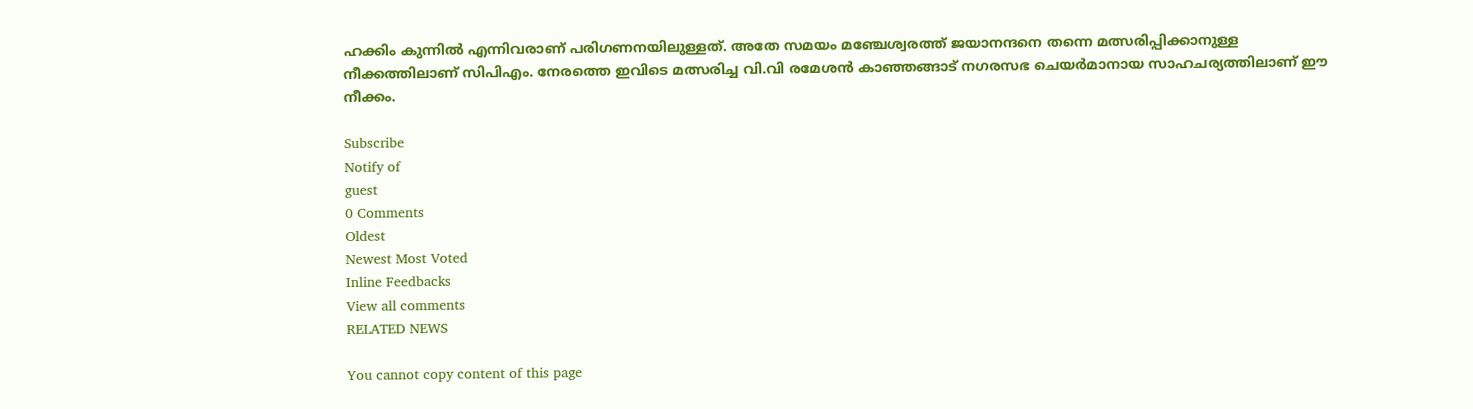ഹക്കിം കുന്നില്‍ എന്നിവരാണ് പരിഗണനയിലുള്ളത്. അതേ സമയം മഞ്ചേശ്വരത്ത് ജയാനന്ദനെ തന്നെ മത്സരിപ്പിക്കാനുള്ള നീക്കത്തിലാണ് സിപിഎം. നേരത്തെ ഇവിടെ മത്സരിച്ച വി.വി രമേശന്‍ കാഞ്ഞങ്ങാട് നഗരസഭ ചെയര്‍മാനായ സാഹചര്യത്തിലാണ് ഈ നീക്കം.

Subscribe
Notify of
guest
0 Comments
Oldest
Newest Most Voted
Inline Feedbacks
View all comments
RELATED NEWS

You cannot copy content of this page